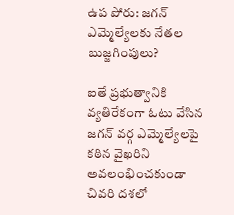ఉప పోరు: జగన్ ఎమ్మెల్యేలకు నేతల బుజ్జగింపులు?

ఐతే ప్రభుత్వానికి వ్యతిరేకంగా ఓటు వేసిన జగన్ వర్గ ఎమ్మెల్యేలపై కఠిన వైఖరిని అవలంభించకుండా చివరి దశలో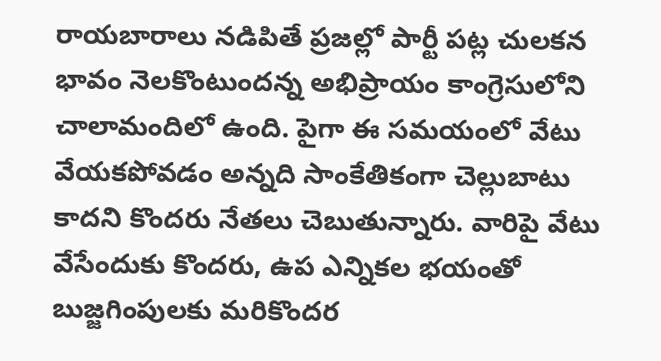రాయబారాలు నడిపితే ప్రజల్లో పార్టీ పట్ల చులకన భావం నెలకొంటుందన్న అభిప్రాయం కాంగ్రెసులోని చాలామందిలో ఉంది. పైగా ఈ సమయంలో వేటు వేయకపోవడం అన్నది సాంకేతికంగా చెల్లుబాటు కాదని కొందరు నేతలు చెబుతున్నారు. వారిపై వేటు వేసేందుకు కొందరు, ఉప ఎన్నికల భయంతో బుజ్జగింపులకు మరికొందర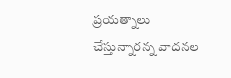ప్రయత్నాలు చేస్తున్నారన్న వాదనల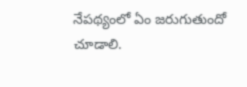నేపథ్యంలో ఏం జరుగుతుందో చూడాలి.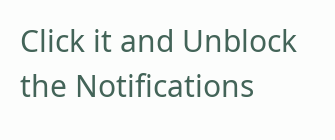Click it and Unblock the Notifications